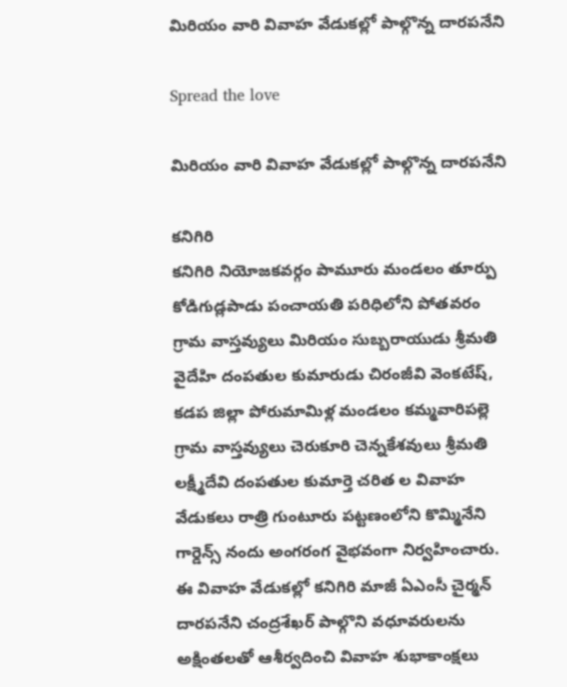మిరియం వారి వివాహ వేడుకల్లో పాల్గొన్న దారపనేని

Spread the love

మిరియం వారి వివాహ వేడుకల్లో పాల్గొన్న దారపనేని

కనిగిరి
కనిగిరి నియోజకవర్గం పామూరు మండలం తూర్పు కోడిగుడ్లపాడు పంచాయతి పరిధిలోని పోతవరం గ్రామ వాస్తవ్యులు మిరియం సుబ్బరాయుడు శ్రీమతి వైదేహి దంపతుల కుమారుడు చిరంజీవి వెంకటేష్, కడప జిల్లా పోరుమామిళ్ల మండలం కమ్మవారిపల్లె గ్రామ వాస్తవ్యులు చెరుకూరి చెన్నకేశవులు శ్రీమతి లక్ష్మీదేవి దంపతుల కుమార్తె చరిత ల వివాహ వేడుకలు రాత్రి గుంటూరు పట్టణంలోని కొమ్మినేని గార్డెన్స్ నందు అంగరంగ వైభవంగా నిర్వహించారు. ఈ వివాహ వేడుకల్లో కనిగిరి మాజీ ఏఎంసీ చైర్మన్ దారపనేని చంద్రశేఖర్ పాల్గొని వధూవరులను అక్షింతలతో ఆశీర్వదించి వివాహ శుభాకాంక్షలు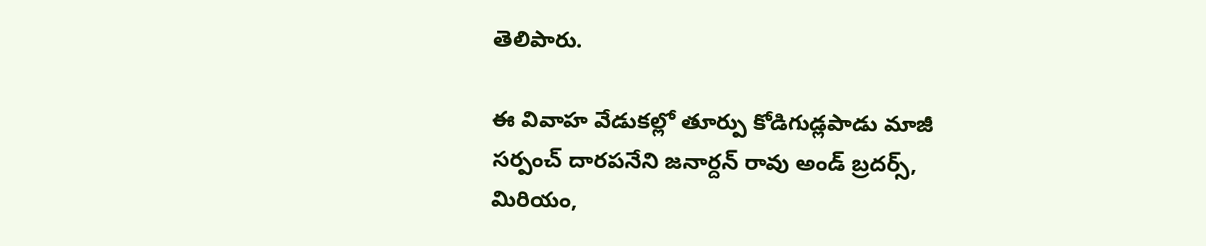తెలిపారు.

ఈ వివాహ వేడుకల్లో తూర్పు కోడిగుడ్లపాడు మాజీ సర్పంచ్ దారపనేని జనార్దన్ రావు అండ్ బ్రదర్స్, మిరియం,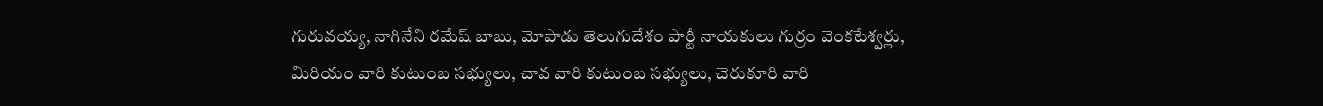గురువయ్య, నాగినేని రమేష్ బాబు, మోపాడు తెలుగుదేశం పార్టీ నాయకులు గుర్రం వెంకటేశ్వర్లు, మిరియం వారి కుటుంబ సభ్యులు, చావ వారి కుటుంబ సభ్యులు, చెరుకూరి వారి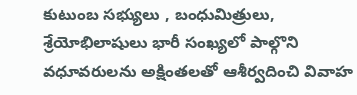కుటుంబ సభ్యులు , బంధుమిత్రులు, శ్రేయోభిలాషులు భారీ సంఖ్యలో పాల్గొని వధూవరులను అక్షింతలతో ఆశీర్వదించి వివాహ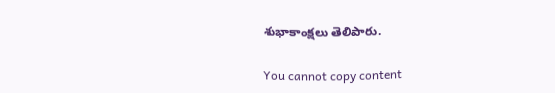శుభాకాంక్షలు తెలిపారు.

You cannot copy content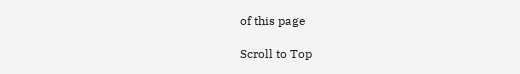of this page

Scroll to Top